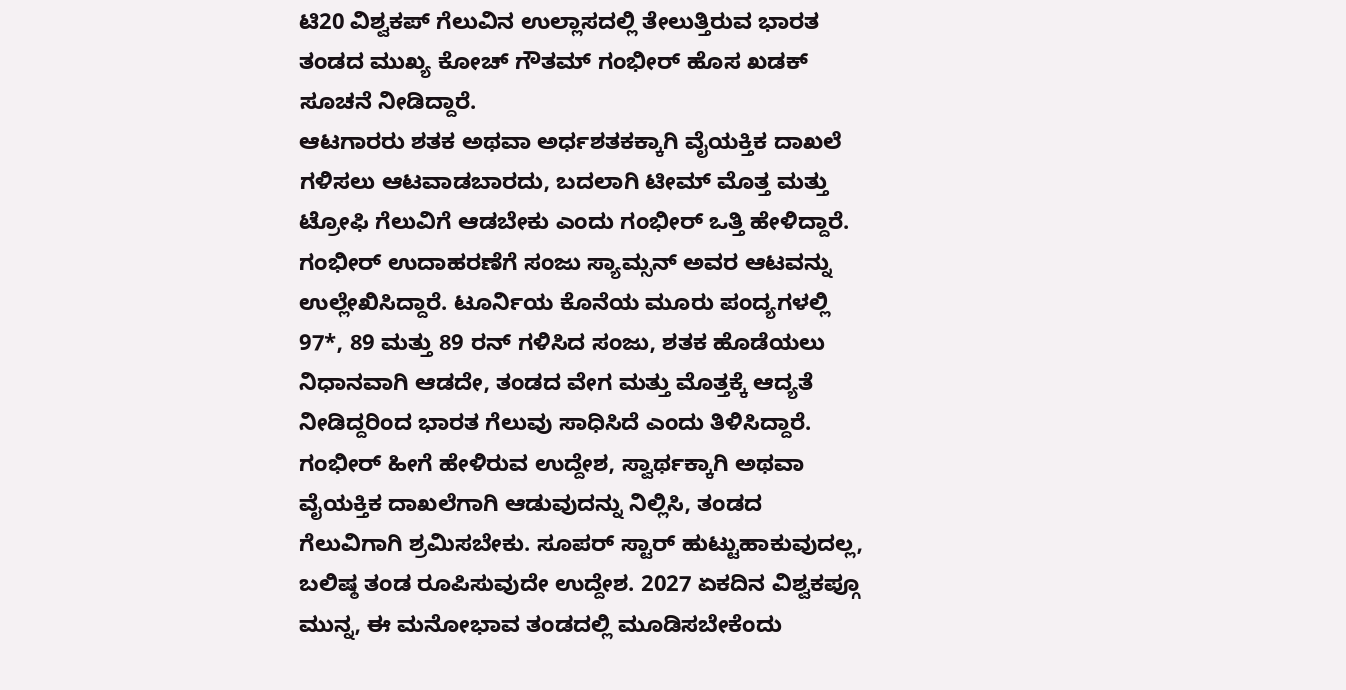ಟಿ20 ವಿಶ್ವಕಪ್ ಗೆಲುವಿನ ಉಲ್ಲಾಸದಲ್ಲಿ ತೇಲುತ್ತಿರುವ ಭಾರತ ತಂಡದ ಮುಖ್ಯ ಕೋಚ್ ಗೌತಮ್ ಗಂಭೀರ್ ಹೊಸ ಖಡಕ್ ಸೂಚನೆ ನೀಡಿದ್ದಾರೆ.
ಆಟಗಾರರು ಶತಕ ಅಥವಾ ಅರ್ಧಶತಕಕ್ಕಾಗಿ ವೈಯಕ್ತಿಕ ದಾಖಲೆ ಗಳಿಸಲು ಆಟವಾಡಬಾರದು, ಬದಲಾಗಿ ಟೀಮ್ ಮೊತ್ತ ಮತ್ತು ಟ್ರೋಫಿ ಗೆಲುವಿಗೆ ಆಡಬೇಕು ಎಂದು ಗಂಭೀರ್ ಒತ್ತಿ ಹೇಳಿದ್ದಾರೆ.
ಗಂಭೀರ್ ಉದಾಹರಣೆಗೆ ಸಂಜು ಸ್ಯಾಮ್ಸನ್ ಅವರ ಆಟವನ್ನು ಉಲ್ಲೇಖಿಸಿದ್ದಾರೆ. ಟೂರ್ನಿಯ ಕೊನೆಯ ಮೂರು ಪಂದ್ಯಗಳಲ್ಲಿ 97*, 89 ಮತ್ತು 89 ರನ್ ಗಳಿಸಿದ ಸಂಜು, ಶತಕ ಹೊಡೆಯಲು ನಿಧಾನವಾಗಿ ಆಡದೇ, ತಂಡದ ವೇಗ ಮತ್ತು ಮೊತ್ತಕ್ಕೆ ಆದ್ಯತೆ ನೀಡಿದ್ದರಿಂದ ಭಾರತ ಗೆಲುವು ಸಾಧಿಸಿದೆ ಎಂದು ತಿಳಿಸಿದ್ದಾರೆ.
ಗಂಭೀರ್ ಹೀಗೆ ಹೇಳಿರುವ ಉದ್ದೇಶ, ಸ್ವಾರ್ಥಕ್ಕಾಗಿ ಅಥವಾ ವೈಯಕ್ತಿಕ ದಾಖಲೆಗಾಗಿ ಆಡುವುದನ್ನು ನಿಲ್ಲಿಸಿ, ತಂಡದ ಗೆಲುವಿಗಾಗಿ ಶ್ರಮಿಸಬೇಕು. ಸೂಪರ್ ಸ್ಟಾರ್ ಹುಟ್ಟುಹಾಕುವುದಲ್ಲ, ಬಲಿಷ್ಠ ತಂಡ ರೂಪಿಸುವುದೇ ಉದ್ದೇಶ. 2027 ಏಕದಿನ ವಿಶ್ವಕಪ್ಗೂ ಮುನ್ನ, ಈ ಮನೋಭಾವ ತಂಡದಲ್ಲಿ ಮೂಡಿಸಬೇಕೆಂದು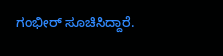ಗಂಭೀರ್ ಸೂಚಿಸಿದ್ದಾರೆ.